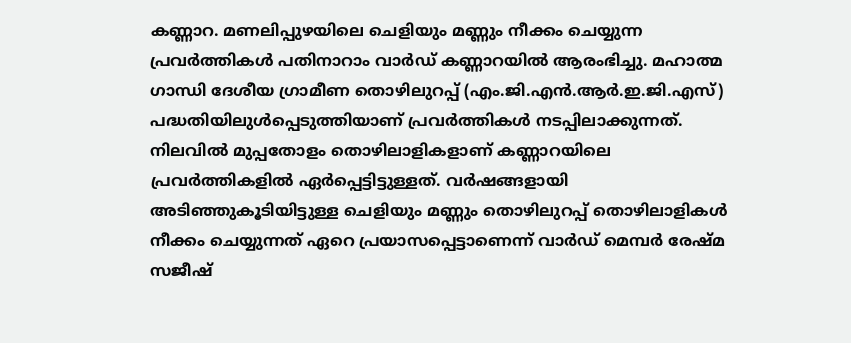കണ്ണാറ. മണലിപ്പുഴയിലെ ചെളിയും മണ്ണും നീക്കം ചെയ്യുന്ന പ്രവർത്തികൾ പതിനാറാം വാർഡ് കണ്ണാറയിൽ ആരംഭിച്ചു. മഹാത്മ ഗാന്ധി ദേശീയ ഗ്രാമീണ തൊഴിലുറപ്പ് (എം.ജി.എൻ.ആർ.ഇ.ജി.എസ്) പദ്ധതിയിലുൾപ്പെടുത്തിയാണ് പ്രവർത്തികൾ നടപ്പിലാക്കുന്നത്. നിലവിൽ മുപ്പതോളം തൊഴിലാളികളാണ് കണ്ണാറയിലെ പ്രവർത്തികളിൽ ഏർപ്പെട്ടിട്ടുള്ളത്. വർഷങ്ങളായി അടിഞ്ഞുകൂടിയിട്ടുള്ള ചെളിയും മണ്ണും തൊഴിലുറപ്പ് തൊഴിലാളികൾ നീക്കം ചെയ്യുന്നത് ഏറെ പ്രയാസപ്പെട്ടാണെന്ന് വാർഡ് മെമ്പർ രേഷ്മ സജീഷ്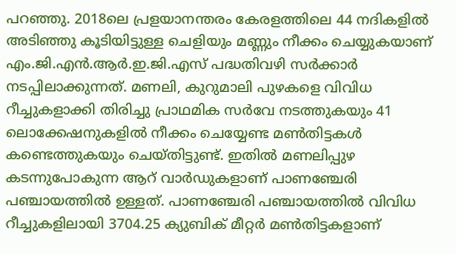പറഞ്ഞു. 2018ലെ പ്രളയാനന്തരം കേരളത്തിലെ 44 നദികളിൽ അടിഞ്ഞു കൂടിയിട്ടുള്ള ചെളിയും മണ്ണും നീക്കം ചെയ്യുകയാണ് എം.ജി.എൻ.ആർ.ഇ.ജി.എസ് പദ്ധതിവഴി സർക്കാർ നടപ്പിലാക്കുന്നത്. മണലി, കുറുമാലി പുഴകളെ വിവിധ റീച്ചുകളാക്കി തിരിച്ചു പ്രാഥമിക സർവേ നടത്തുകയും 41 ലൊക്കേഷനുകളിൽ നീക്കം ചെയ്യേണ്ട മൺതിട്ടകൾ കണ്ടെത്തുകയും ചെയ്തിട്ടുണ്ട്. ഇതിൽ മണലിപ്പുഴ കടന്നുപോകുന്ന ആറ് വാർഡുകളാണ് പാണഞ്ചേരി പഞ്ചായത്തിൽ ഉള്ളത്. പാണഞ്ചേരി പഞ്ചായത്തിൽ വിവിധ റീച്ചുകളിലായി 3704.25 ക്യുബിക് മീറ്റർ മൺതിട്ടകളാണ്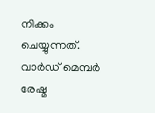നിക്കം ചെയ്യുന്നത്. വാർഡ് മെമ്പർ രേഷ്മ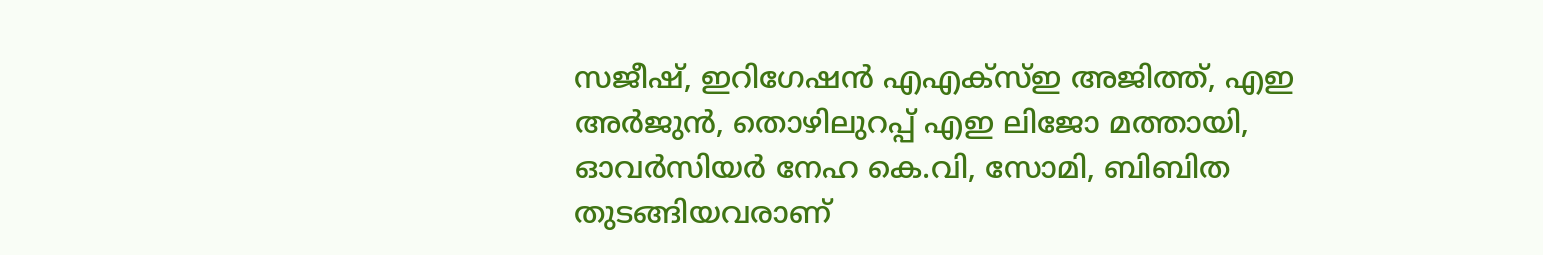സജീഷ്, ഇറിഗേഷൻ എഎക്സ്ഇ അജിത്ത്, എഇ അർജുൻ, തൊഴിലുറപ്പ് എഇ ലിജോ മത്തായി, ഓവർസിയർ നേഹ കെ.വി, സോമി, ബിബിത തുടങ്ങിയവരാണ്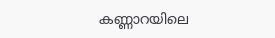കണ്ണാറയിലെ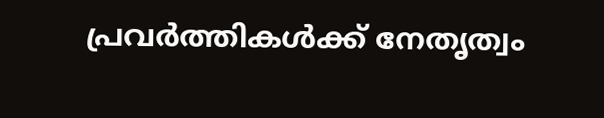പ്രവർത്തികൾക്ക് നേതൃത്വം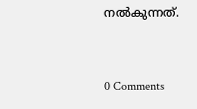നൽകുന്നത്.


0 Comments